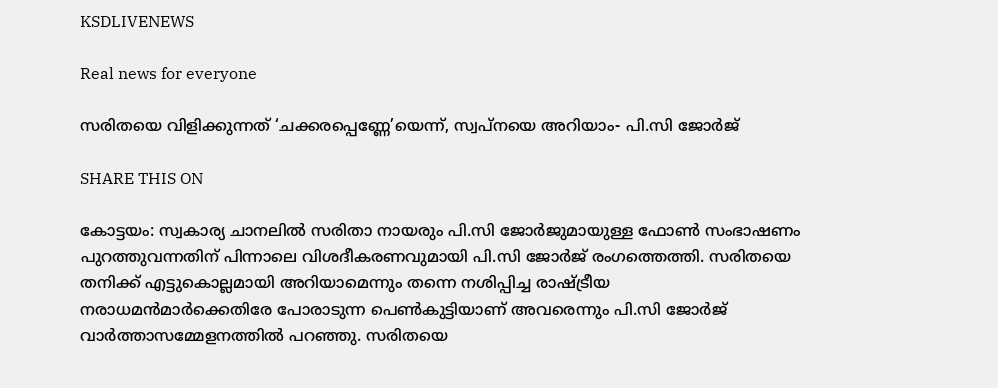KSDLIVENEWS

Real news for everyone

സരിതയെ വിളിക്കുന്നത് ‘ചക്കരപ്പെണ്ണേ’യെന്ന്, സ്വപ്‌നയെ അറിയാം- പി.സി ജോര്‍ജ്

SHARE THIS ON

കോട്ടയം: സ്വകാര്യ ചാനലില്‍ സരിതാ നായരും പി.സി ജോര്‍ജുമായുള്ള ഫോണ്‍ സംഭാഷണം പുറത്തുവന്നതിന് പിന്നാലെ വിശദീകരണവുമായി പി.സി ജോര്‍ജ് രംഗത്തെത്തി. സരിതയെ തനിക്ക് എട്ടുകൊല്ലമായി അറിയാമെന്നും തന്നെ നശിപ്പിച്ച രാഷ്ട്രീയ നരാധമന്‍മാര്‍ക്കെതിരേ പോരാടുന്ന പെണ്‍കുട്ടിയാണ് അവരെന്നും പി.സി ജോര്‍ജ് വാര്‍ത്താസമ്മേളനത്തില്‍ പറഞ്ഞു. സരിതയെ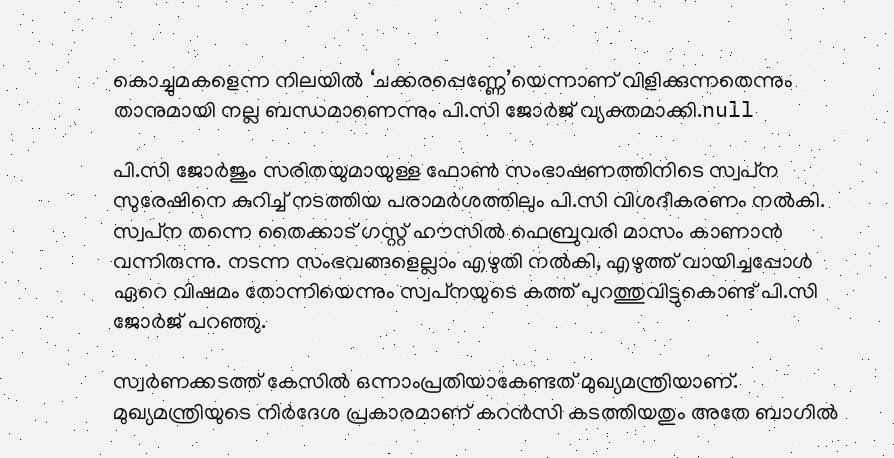കൊച്ചുമകളെന്ന നിലയില്‍ ‘ചക്കരപ്പെണ്ണേ’യെന്നാണ് വിളിക്കുന്നതെന്നും താനുമായി നല്ല ബന്ധമാണെന്നും പി.സി ജോര്‍ജ് വ്യക്തമാക്കി.null

പി.സി ജോർജും സരിതയുമായുള്ള ഫോണ്‍ സംഭാഷണത്തിനിടെ സ്വപ്‌ന സുരേഷിനെ കുറിച്ച് നടത്തിയ പരാമര്‍ശത്തിലും പി.സി വിശദീകരണം നല്‍കി. സ്വപ്‌ന തന്നെ തൈക്കാട് ഗസ്റ്റ് ഹൗസില്‍ ഫെബ്രുവരി മാസം കാണാന്‍ വന്നിരുന്നു. നടന്ന സംഭവങ്ങളെല്ലാം എഴുതി നല്‍കി, എഴുത്ത് വായിച്ചപ്പോള്‍ ഏറെ വിഷമം തോന്നിയെന്നും സ്വപ്‌നയുടെ കത്ത് പുറത്തുവിട്ടുകൊണ്ട് പി.സി ജോര്‍ജ് പറഞ്ഞു.

സ്വര്‍ണക്കടത്ത് കേസില്‍ ഒന്നാംപ്രതിയാകേണ്ടത് മുഖ്യമന്ത്രിയാണ്. മുഖ്യമന്ത്രിയുടെ നിര്‍ദേശ പ്രകാരമാണ് കറന്‍സി കടത്തിയതും അതേ ബാഗില്‍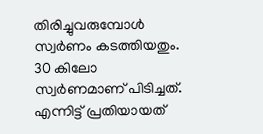തിരിച്ചുവരുമ്പോള്‍ സ്വര്‍ണം കടത്തിയതും. 30 കിലോ സ്വര്‍ണമാണ് പിടിച്ചത്. എന്നിട്ട് പ്രതിയായത്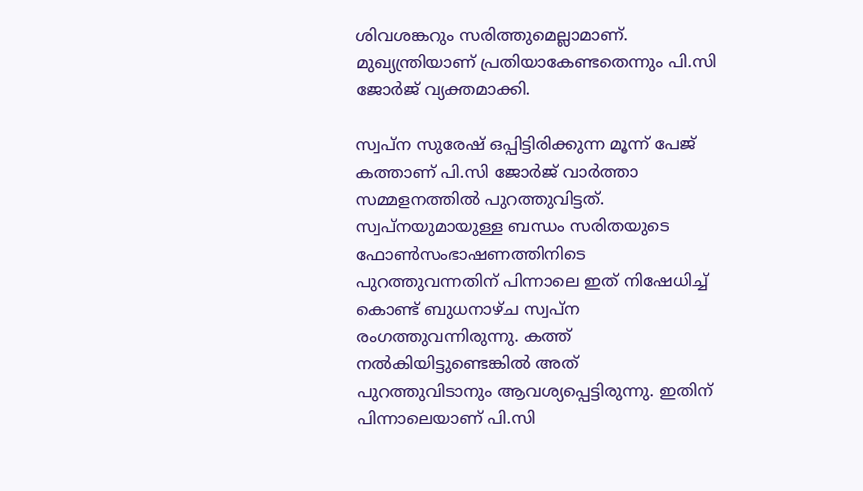ശിവശങ്കറും സരിത്തുമെല്ലാമാണ്. മുഖ്യന്ത്രിയാണ് പ്രതിയാകേണ്ടതെന്നും പി.സി ജോര്‍ജ് വ്യക്തമാക്കി.

സ്വപ്‌ന സുരേഷ് ഒപ്പിട്ടിരിക്കുന്ന മൂന്ന് പേജ് കത്താണ് പി.സി ജോര്‍ജ് വാര്‍ത്താ സമ്മളനത്തില്‍ പുറത്തുവിട്ടത്. സ്വപ്‌നയുമായുള്ള ബന്ധം സരിതയുടെ ഫോണ്‍സംഭാഷണത്തിനിടെ പുറത്തുവന്നതിന് പിന്നാലെ ഇത് നിഷേധിച്ച് കൊണ്ട് ബുധനാഴ്ച സ്വപ്‌ന രംഗത്തുവന്നിരുന്നു. കത്ത് നല്‍കിയിട്ടുണ്ടെങ്കില്‍ അത് പുറത്തുവിടാനും ആവശ്യപ്പെട്ടിരുന്നു. ഇതിന് പിന്നാലെയാണ് പി.സി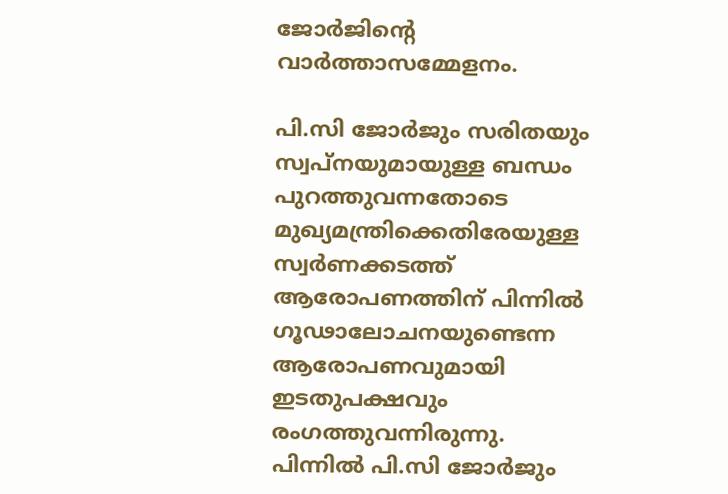ജോര്‍ജിന്റെ വാര്‍ത്താസമ്മേളനം.

പി.സി ജോര്‍ജും സരിതയും സ്വപ്‌നയുമായുള്ള ബന്ധം പുറത്തുവന്നതോടെ മുഖ്യമന്ത്രിക്കെതിരേയുള്ള സ്വര്‍ണക്കടത്ത് ആരോപണത്തിന് പിന്നില്‍ ഗൂഢാലോചനയുണ്ടെന്ന ആരോപണവുമായി ഇടതുപക്ഷവും രംഗത്തുവന്നിരുന്നു. പിന്നില്‍ പി.സി ജോര്‍ജും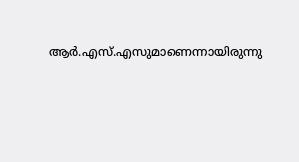ആര്‍.എസ്.എസുമാണെന്നായിരുന്നു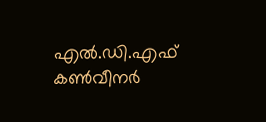എല്‍.ഡി.എഫ് കണ്‍വീനര്‍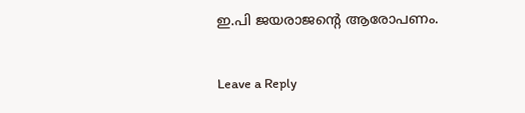ഇ.പി ജയരാജന്റെ ആരോപണം.

Leave a Reply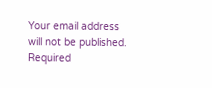Your email address will not be published. Required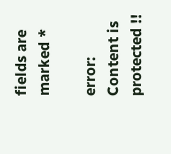fields are marked *

error: Content is protected !!